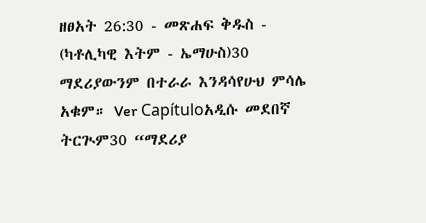ዘፀአት 26:30 - መጽሐፍ ቅዱስ - (ካቶሊካዊ እትም - ኤማሁስ)30 ማደሪያውንም በተራራ እንዳሳየሁህ ምሳሌ አቁም። Ver Capítuloአዲሱ መደበኛ ትርጒም30 “ማደሪያ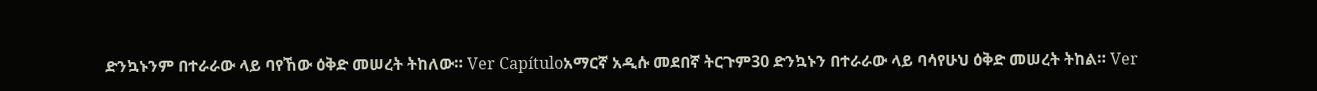ድንኳኑንም በተራራው ላይ ባየኸው ዕቅድ መሠረት ትከለው። Ver Capítuloአማርኛ አዲሱ መደበኛ ትርጉም30 ድንኳኑን በተራራው ላይ ባሳየሁህ ዕቅድ መሠረት ትከል። Ver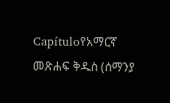Capítuloየአማርኛ መጽሐፍ ቅዱስ (ሰማንያ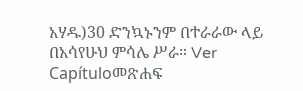አሃዱ)30 ድንኳኑንም በተራራው ላይ በአሳየሁህ ምሳሌ ሥራ። Ver Capítuloመጽሐፍ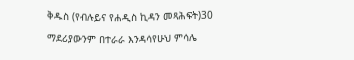ቅዱስ (የብሉይና የሐዲስ ኪዳን መጻሕፍት)30 ማደሪያውንም በተራራ እንዳሳየሁህ ምሳሌ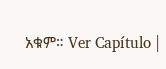አቁም። Ver Capítulo |